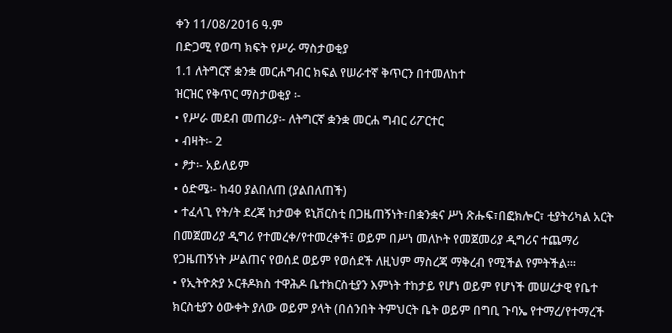ቀን 11/08/2016 ዓ.ም
በድጋሚ የወጣ ክፍት የሥራ ማስታወቂያ
1.1 ለትግርኛ ቋንቋ መርሐግብር ክፍል የሠራተኛ ቅጥርን በተመለከተ
ዝርዝር የቅጥር ማስታወቂያ ፡-
• የሥራ መደብ መጠሪያ፡- ለትግርኛ ቋንቋ መርሐ ግብር ሪፖርተር
• ብዛት፡- 2
• ፆታ፡- አይለይም
• ዕድሜ፡- ከ40 ያልበለጠ (ያልበለጠች)
• ተፈላጊ የት/ት ደረጃ ከታወቀ ዩኒቨርስቲ በጋዜጠኝነት፣በቋንቋና ሥነ ጽሑፍ፣በፎክሎር፣ ቲያትሪካል አርት በመጀመሪያ ዲግሪ የተመረቀ/የተመረቀች፤ ወይም በሥነ መለኮት የመጀመሪያ ዲግሪና ተጨማሪ የጋዜጠኝነት ሥልጠና የወሰደ ወይም የወሰደች ለዚህም ማስረጃ ማቅረብ የሚችል የምትችል፡፡፡
• የኢትዮጵያ ኦርቶዶክስ ተዋሕዶ ቤተክርስቲያን እምነት ተከታይ የሆነ ወይም የሆነች መሠረታዊ የቤተ ክርስቲያን ዕውቀት ያለው ወይም ያላት (በሰንበት ትምህርት ቤት ወይም በግቢ ጉባኤ የተማረ/የተማረች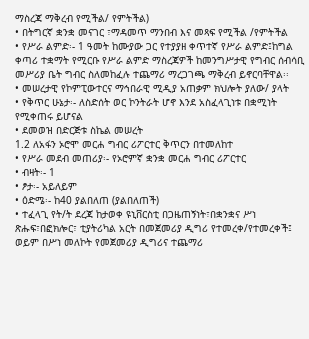ማስረጃ ማቅረብ የሚችል/ የምትችል)
• በትግርኛ ቋንቋ መናገር ፣ማዳመጥ ማንበብ እና መጻፍ የሚችል /የምትችል
• የሥራ ልምድ፡- 1 ዓመት ከሙያው ጋር የተያያዘ ቀጥተኛ የሥራ ልምድ፤ከግል ቀጣሪ ተቋማት የሚርቡ የሥራ ልምድ ማስረጃዎች ከመንግሥታዊ የግብር ሰብሳቢ መሥሪያ ቤት ግብር ስለመከፈሉ ተጨማሪ ማረጋገጫ ማቅረብ ይኖርባቸዋል፡፡
• መሠረታዊ የኮምፒውተርና ማኅበራዊ ሚዲያ አጠቃም ክህሎት ያለው/ ያላት
• የቅጥር ሁኔታ፡- ለስድሰት ወር ኮንትራት ሆኖ እንደ አስፈላጊነቱ በቋሚነት የሚቀጠሩ ይሆናል
• ደመወዝ በድርጅቱ ስኬል መሠረት
1.2 ለአፋን ኦሮሞ መርሐ ግብር ሪፖርተር ቅጥርን በተመለከተ
• የሥራ መደብ መጠሪያ፡- የኦሮምኛ ቋንቋ መርሐ ግብር ሪፖርተር
• ብዛት፡- 1
• ፆታ፡- አይለይም
• ዕድሜ፡- ከ40 ያልበለጠ (ያልበለጠች)
• ተፈላጊ የት/ት ደረጃ ከታወቀ ዩኒቨርስቲ በጋዜጠኝነት፣በቋንቋና ሥነ ጽሑፍ፣በፎክሎር፣ ቲያትሪካል አርት በመጀመሪያ ዲግሪ የተመረቀ/የተመረቀች፤ ወይም በሥነ መለኮት የመጀመሪያ ዲግሪና ተጨማሪ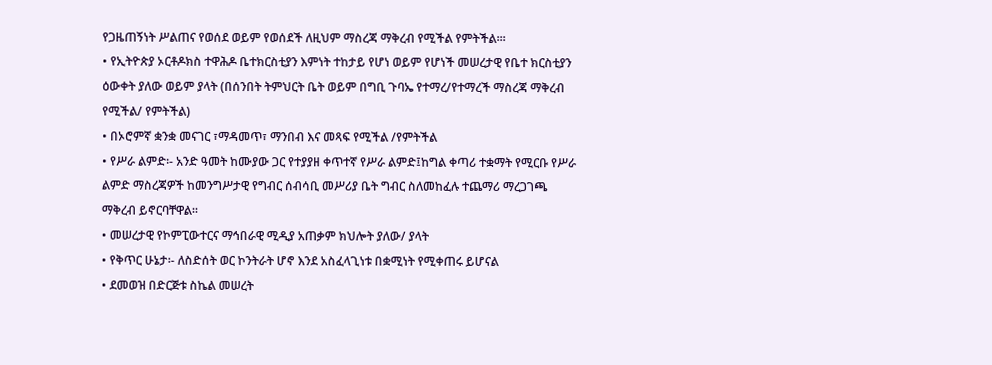የጋዜጠኝነት ሥልጠና የወሰደ ወይም የወሰደች ለዚህም ማስረጃ ማቅረብ የሚችል የምትችል፡፡፡
• የኢትዮጵያ ኦርቶዶክስ ተዋሕዶ ቤተክርስቲያን እምነት ተከታይ የሆነ ወይም የሆነች መሠረታዊ የቤተ ክርስቲያን ዕውቀት ያለው ወይም ያላት (በሰንበት ትምህርት ቤት ወይም በግቢ ጉባኤ የተማረ/የተማረች ማስረጃ ማቅረብ የሚችል/ የምትችል)
• በኦሮምኛ ቋንቋ መናገር ፣ማዳመጥ፣ ማንበብ እና መጻፍ የሚችል /የምትችል
• የሥራ ልምድ፡- አንድ ዓመት ከሙያው ጋር የተያያዘ ቀጥተኛ የሥራ ልምድ፤ከግል ቀጣሪ ተቋማት የሚርቡ የሥራ ልምድ ማስረጃዎች ከመንግሥታዊ የግብር ሰብሳቢ መሥሪያ ቤት ግብር ስለመከፈሉ ተጨማሪ ማረጋገጫ ማቅረብ ይኖርባቸዋል፡፡
• መሠረታዊ የኮምፒውተርና ማኅበራዊ ሚዲያ አጠቃም ክህሎት ያለው/ ያላት
• የቅጥር ሁኔታ፡- ለስድሰት ወር ኮንትራት ሆኖ እንደ አስፈላጊነቱ በቋሚነት የሚቀጠሩ ይሆናል
• ደመወዝ በድርጅቱ ስኬል መሠረት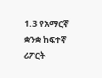1.3 የአማርኛ ቋንቋ ከፍተኛ ሪፖርት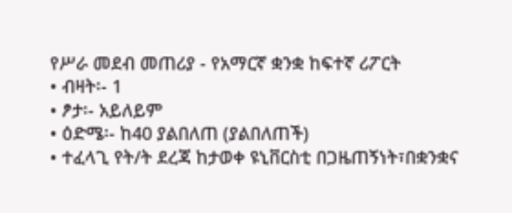የሥራ መደብ መጠሪያ - የአማርኛ ቋንቋ ከፍተኛ ሪፖርት
• ብዛት፡- 1
• ፆታ፡- አይለይም
• ዕድሜ፡- ከ40 ያልበለጠ (ያልበለጠች)
• ተፈላጊ የት/ት ደረጃ ከታወቀ ዩኒቨርስቲ በጋዜጠኝነት፣በቋንቋና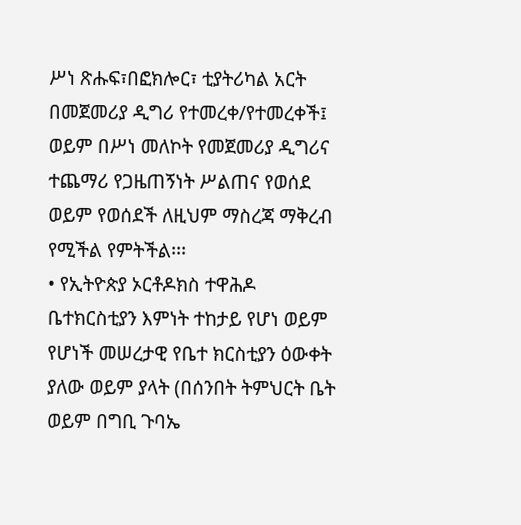ሥነ ጽሑፍ፣በፎክሎር፣ ቲያትሪካል አርት በመጀመሪያ ዲግሪ የተመረቀ/የተመረቀች፤ ወይም በሥነ መለኮት የመጀመሪያ ዲግሪና ተጨማሪ የጋዜጠኝነት ሥልጠና የወሰደ ወይም የወሰደች ለዚህም ማስረጃ ማቅረብ የሚችል የምትችል፡፡፡
• የኢትዮጵያ ኦርቶዶክስ ተዋሕዶ ቤተክርስቲያን እምነት ተከታይ የሆነ ወይም የሆነች መሠረታዊ የቤተ ክርስቲያን ዕውቀት ያለው ወይም ያላት (በሰንበት ትምህርት ቤት ወይም በግቢ ጉባኤ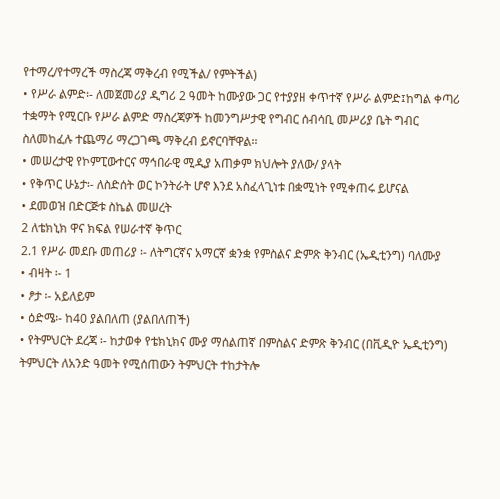የተማረ/የተማረች ማስረጃ ማቅረብ የሚችል/ የምትችል)
• የሥራ ልምድ፡- ለመጀመሪያ ዲግሪ 2 ዓመት ከሙያው ጋር የተያያዘ ቀጥተኛ የሥራ ልምድ፤ከግል ቀጣሪ ተቋማት የሚርቡ የሥራ ልምድ ማስረጃዎች ከመንግሥታዊ የግብር ሰብሳቢ መሥሪያ ቤት ግብር ስለመከፈሉ ተጨማሪ ማረጋገጫ ማቅረብ ይኖርባቸዋል፡፡
• መሠረታዊ የኮምፒውተርና ማኅበራዊ ሚዲያ አጠቃም ክህሎት ያለው/ ያላት
• የቅጥር ሁኔታ፡- ለስድሰት ወር ኮንትራት ሆኖ እንደ አስፈላጊነቱ በቋሚነት የሚቀጠሩ ይሆናል
• ደመወዝ በድርጅቱ ስኬል መሠረት
2 ለቴክኒክ ዋና ክፍል የሠራተኛ ቅጥር
2.1 የሥራ መደቡ መጠሪያ ፡- ለትግርኛና አማርኛ ቋንቋ የምስልና ድምጽ ቅንብር (ኤዲቲንግ) ባለሙያ
• ብዛት ፡- 1
• ፆታ ፡- አይለይም
• ዕድሜ፡- ከ40 ያልበለጠ (ያልበለጠች)
• የትምህርት ደረጃ ፡- ከታወቀ የቴክኒክና ሙያ ማሰልጠኛ በምስልና ድምጽ ቅንብር (በቪዲዮ ኤዲቲንግ) ትምህርት ለአንድ ዓመት የሚሰጠውን ትምህርት ተከታትሎ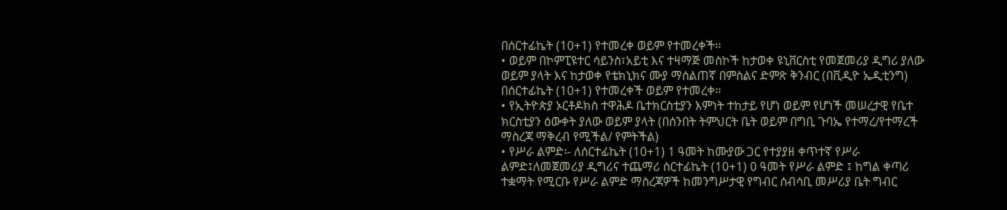በሰርተፊኬት (10+1) የተመረቀ ወይም የተመረቀች፡፡
• ወይም በኮምፒዩተር ሳይንስ፣አይቲ እና ተዛማጅ መስኮች ከታወቀ ዩኒቨርስቲ የመጀመሪያ ዲግሪ ያለው ወይም ያላት እና ከታወቀ የቴክኒክና ሙያ ማሰልጠኛ በምስልና ድምጽ ቅንብር (በቪዲዮ ኤዲቲንግ) በሰርተፊኬት (10+1) የተመረቀች ወይም የተመረቀ፡፡
• የኢትዮጵያ ኦርቶዶክስ ተዋሕዶ ቤተክርስቲያን እምነት ተከታይ የሆነ ወይም የሆነች መሠረታዊ የቤተ ክርስቲያን ዕውቀት ያለው ወይም ያላት (በሰንበት ትምህርት ቤት ወይም በግቢ ጉባኤ የተማረ/የተማረች ማስረጃ ማቅረብ የሚችል/ የምትችል)
• የሥራ ልምድ፡- ለሰርተፊኬት (10+1) 1 ዓመት ከሙያው ጋር የተያያዘ ቀጥተኛ የሥራ ልምድ፤ለመጀመሪያ ዲግሪና ተጨማሪ ሰርተፊኬት (10+1) 0 ዓመት የሥራ ልምድ ፤ ከግል ቀጣሪ ተቋማት የሚርቡ የሥራ ልምድ ማስረጃዎች ከመንግሥታዊ የግብር ሰብሳቢ መሥሪያ ቤት ግብር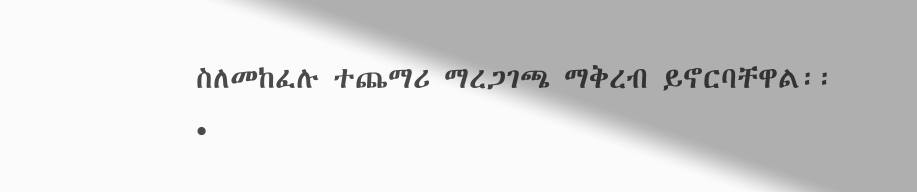ስለመከፈሉ ተጨማሪ ማረጋገጫ ማቅረብ ይኖርባቸዋል፡፡
•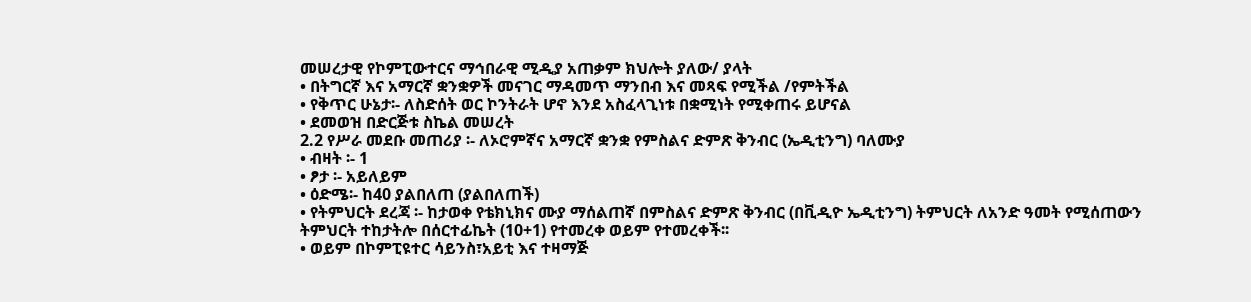መሠረታዊ የኮምፒውተርና ማኅበራዊ ሚዲያ አጠቃም ክህሎት ያለው/ ያላት
• በትግርኛ እና አማርኛ ቋንቋዎች መናገር ማዳመጥ ማንበብ እና መጻፍ የሚችል /የምትችል
• የቅጥር ሁኔታ፡- ለስድሰት ወር ኮንትራት ሆኖ እንደ አስፈላጊነቱ በቋሚነት የሚቀጠሩ ይሆናል
• ደመወዝ በድርጅቱ ስኬል መሠረት
2.2 የሥራ መደቡ መጠሪያ ፡- ለኦሮምኛና አማርኛ ቋንቋ የምስልና ድምጽ ቅንብር (ኤዲቲንግ) ባለሙያ
• ብዛት ፡- 1
• ፆታ ፡- አይለይም
• ዕድሜ፡- ከ40 ያልበለጠ (ያልበለጠች)
• የትምህርት ደረጃ ፡- ከታወቀ የቴክኒክና ሙያ ማሰልጠኛ በምስልና ድምጽ ቅንብር (በቪዲዮ ኤዲቲንግ) ትምህርት ለአንድ ዓመት የሚሰጠውን ትምህርት ተከታትሎ በሰርተፊኬት (10+1) የተመረቀ ወይም የተመረቀች፡፡
• ወይም በኮምፒዩተር ሳይንስ፣አይቲ እና ተዛማጅ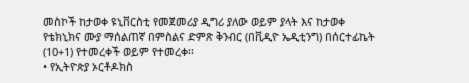መስኮች ከታወቀ ዩኒቨርስቲ የመጀመሪያ ዲግሪ ያለው ወይም ያላት እና ከታወቀ የቴክኒክና ሙያ ማሰልጠኛ በምስልና ድምጽ ቅንብር (በቪዲዮ ኤዲቲንግ) በሰርተፊኬት (10+1) የተመረቀች ወይም የተመረቀ፡፡
• የኢትዮጵያ ኦርቶዶክስ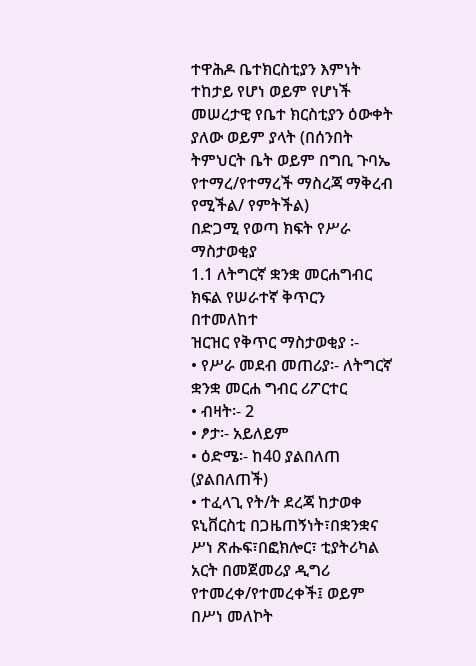ተዋሕዶ ቤተክርስቲያን እምነት ተከታይ የሆነ ወይም የሆነች መሠረታዊ የቤተ ክርስቲያን ዕውቀት ያለው ወይም ያላት (በሰንበት ትምህርት ቤት ወይም በግቢ ጉባኤ የተማረ/የተማረች ማስረጃ ማቅረብ የሚችል/ የምትችል)
በድጋሚ የወጣ ክፍት የሥራ ማስታወቂያ
1.1 ለትግርኛ ቋንቋ መርሐግብር ክፍል የሠራተኛ ቅጥርን በተመለከተ
ዝርዝር የቅጥር ማስታወቂያ ፡-
• የሥራ መደብ መጠሪያ፡- ለትግርኛ ቋንቋ መርሐ ግብር ሪፖርተር
• ብዛት፡- 2
• ፆታ፡- አይለይም
• ዕድሜ፡- ከ40 ያልበለጠ (ያልበለጠች)
• ተፈላጊ የት/ት ደረጃ ከታወቀ ዩኒቨርስቲ በጋዜጠኝነት፣በቋንቋና ሥነ ጽሑፍ፣በፎክሎር፣ ቲያትሪካል አርት በመጀመሪያ ዲግሪ የተመረቀ/የተመረቀች፤ ወይም በሥነ መለኮት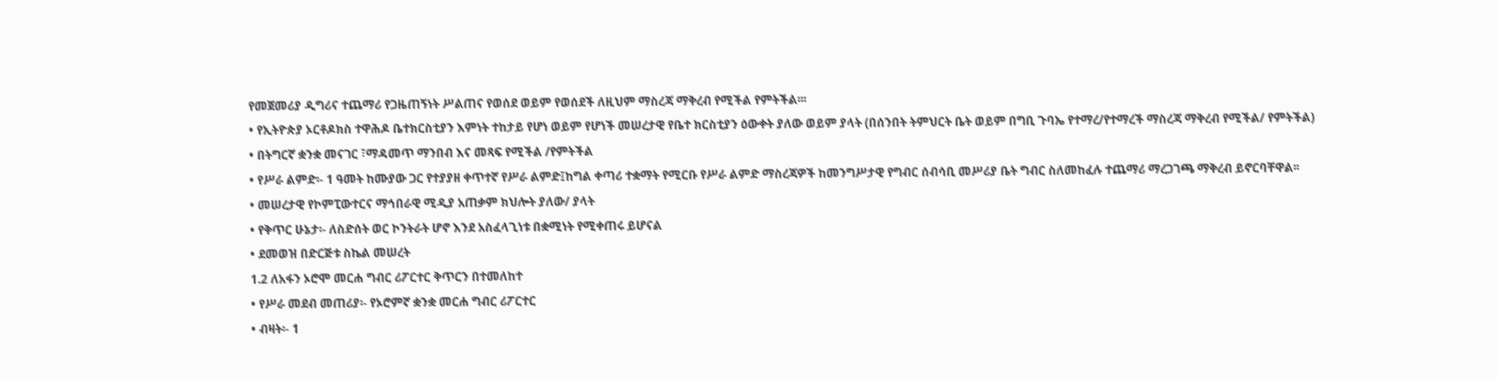የመጀመሪያ ዲግሪና ተጨማሪ የጋዜጠኝነት ሥልጠና የወሰደ ወይም የወሰደች ለዚህም ማስረጃ ማቅረብ የሚችል የምትችል፡፡፡
• የኢትዮጵያ ኦርቶዶክስ ተዋሕዶ ቤተክርስቲያን እምነት ተከታይ የሆነ ወይም የሆነች መሠረታዊ የቤተ ክርስቲያን ዕውቀት ያለው ወይም ያላት (በሰንበት ትምህርት ቤት ወይም በግቢ ጉባኤ የተማረ/የተማረች ማስረጃ ማቅረብ የሚችል/ የምትችል)
• በትግርኛ ቋንቋ መናገር ፣ማዳመጥ ማንበብ እና መጻፍ የሚችል /የምትችል
• የሥራ ልምድ፡- 1 ዓመት ከሙያው ጋር የተያያዘ ቀጥተኛ የሥራ ልምድ፤ከግል ቀጣሪ ተቋማት የሚርቡ የሥራ ልምድ ማስረጃዎች ከመንግሥታዊ የግብር ሰብሳቢ መሥሪያ ቤት ግብር ስለመከፈሉ ተጨማሪ ማረጋገጫ ማቅረብ ይኖርባቸዋል፡፡
• መሠረታዊ የኮምፒውተርና ማኅበራዊ ሚዲያ አጠቃም ክህሎት ያለው/ ያላት
• የቅጥር ሁኔታ፡- ለስድሰት ወር ኮንትራት ሆኖ እንደ አስፈላጊነቱ በቋሚነት የሚቀጠሩ ይሆናል
• ደመወዝ በድርጅቱ ስኬል መሠረት
1.2 ለአፋን ኦሮሞ መርሐ ግብር ሪፖርተር ቅጥርን በተመለከተ
• የሥራ መደብ መጠሪያ፡- የኦሮምኛ ቋንቋ መርሐ ግብር ሪፖርተር
• ብዛት፡- 1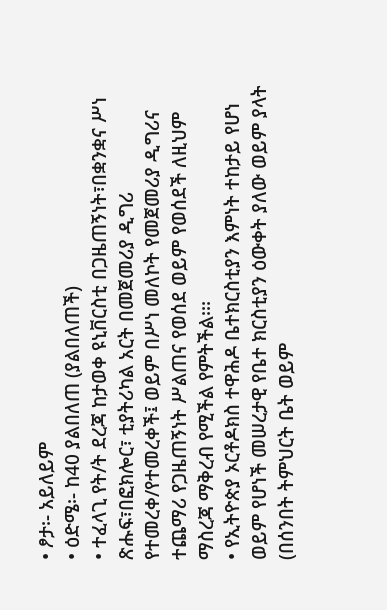• ፆታ፡- አይለይም
• ዕድሜ፡- ከ40 ያልበለጠ (ያልበለጠች)
• ተፈላጊ የት/ት ደረጃ ከታወቀ ዩኒቨርስቲ በጋዜጠኝነት፣በቋንቋና ሥነ ጽሑፍ፣በፎክሎር፣ ቲያትሪካል አርት በመጀመሪያ ዲግሪ የተመረቀ/የተመረቀች፤ ወይም በሥነ መለኮት የመጀመሪያ ዲግሪና ተጨማሪ የጋዜጠኝነት ሥልጠና የወሰደ ወይም የወሰደች ለዚህም ማስረጃ ማቅረብ የሚችል የምትችል፡፡፡
• የኢትዮጵያ ኦርቶዶክስ ተዋሕዶ ቤተክርስቲያን እምነት ተከታይ የሆነ ወይም የሆነች መሠረታዊ የቤተ ክርስቲያን ዕውቀት ያለው ወይም ያላት (በሰንበት ትምህርት ቤት ወይም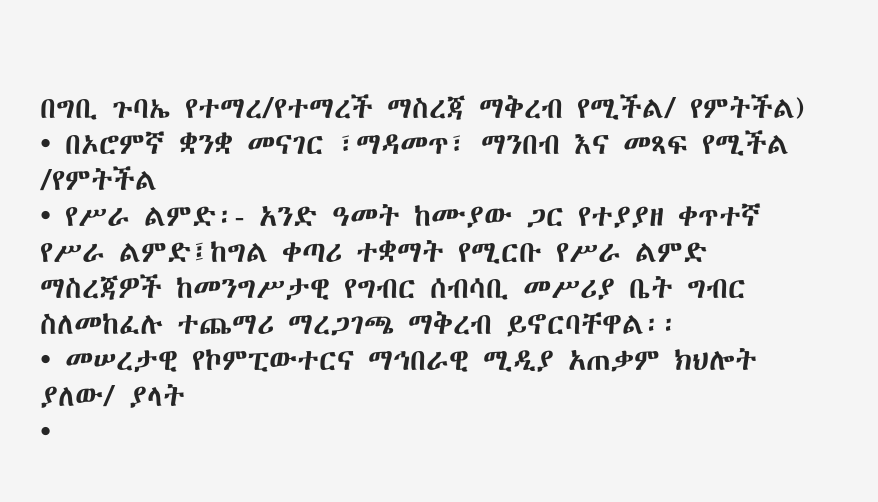በግቢ ጉባኤ የተማረ/የተማረች ማስረጃ ማቅረብ የሚችል/ የምትችል)
• በኦሮምኛ ቋንቋ መናገር ፣ማዳመጥ፣ ማንበብ እና መጻፍ የሚችል /የምትችል
• የሥራ ልምድ፡- አንድ ዓመት ከሙያው ጋር የተያያዘ ቀጥተኛ የሥራ ልምድ፤ከግል ቀጣሪ ተቋማት የሚርቡ የሥራ ልምድ ማስረጃዎች ከመንግሥታዊ የግብር ሰብሳቢ መሥሪያ ቤት ግብር ስለመከፈሉ ተጨማሪ ማረጋገጫ ማቅረብ ይኖርባቸዋል፡፡
• መሠረታዊ የኮምፒውተርና ማኅበራዊ ሚዲያ አጠቃም ክህሎት ያለው/ ያላት
•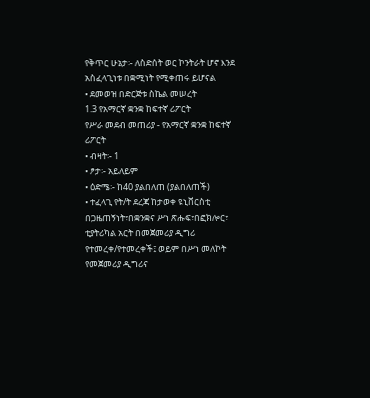የቅጥር ሁኔታ፡- ለስድሰት ወር ኮንትራት ሆኖ እንደ አስፈላጊነቱ በቋሚነት የሚቀጠሩ ይሆናል
• ደመወዝ በድርጅቱ ስኬል መሠረት
1.3 የአማርኛ ቋንቋ ከፍተኛ ሪፖርት
የሥራ መደብ መጠሪያ - የአማርኛ ቋንቋ ከፍተኛ ሪፖርት
• ብዛት፡- 1
• ፆታ፡- አይለይም
• ዕድሜ፡- ከ40 ያልበለጠ (ያልበለጠች)
• ተፈላጊ የት/ት ደረጃ ከታወቀ ዩኒቨርስቲ በጋዜጠኝነት፣በቋንቋና ሥነ ጽሑፍ፣በፎክሎር፣ ቲያትሪካል አርት በመጀመሪያ ዲግሪ የተመረቀ/የተመረቀች፤ ወይም በሥነ መለኮት የመጀመሪያ ዲግሪና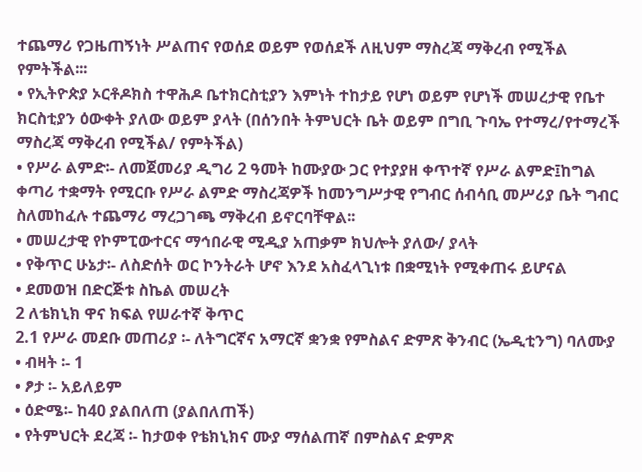ተጨማሪ የጋዜጠኝነት ሥልጠና የወሰደ ወይም የወሰደች ለዚህም ማስረጃ ማቅረብ የሚችል የምትችል፡፡፡
• የኢትዮጵያ ኦርቶዶክስ ተዋሕዶ ቤተክርስቲያን እምነት ተከታይ የሆነ ወይም የሆነች መሠረታዊ የቤተ ክርስቲያን ዕውቀት ያለው ወይም ያላት (በሰንበት ትምህርት ቤት ወይም በግቢ ጉባኤ የተማረ/የተማረች ማስረጃ ማቅረብ የሚችል/ የምትችል)
• የሥራ ልምድ፡- ለመጀመሪያ ዲግሪ 2 ዓመት ከሙያው ጋር የተያያዘ ቀጥተኛ የሥራ ልምድ፤ከግል ቀጣሪ ተቋማት የሚርቡ የሥራ ልምድ ማስረጃዎች ከመንግሥታዊ የግብር ሰብሳቢ መሥሪያ ቤት ግብር ስለመከፈሉ ተጨማሪ ማረጋገጫ ማቅረብ ይኖርባቸዋል፡፡
• መሠረታዊ የኮምፒውተርና ማኅበራዊ ሚዲያ አጠቃም ክህሎት ያለው/ ያላት
• የቅጥር ሁኔታ፡- ለስድሰት ወር ኮንትራት ሆኖ እንደ አስፈላጊነቱ በቋሚነት የሚቀጠሩ ይሆናል
• ደመወዝ በድርጅቱ ስኬል መሠረት
2 ለቴክኒክ ዋና ክፍል የሠራተኛ ቅጥር
2.1 የሥራ መደቡ መጠሪያ ፡- ለትግርኛና አማርኛ ቋንቋ የምስልና ድምጽ ቅንብር (ኤዲቲንግ) ባለሙያ
• ብዛት ፡- 1
• ፆታ ፡- አይለይም
• ዕድሜ፡- ከ40 ያልበለጠ (ያልበለጠች)
• የትምህርት ደረጃ ፡- ከታወቀ የቴክኒክና ሙያ ማሰልጠኛ በምስልና ድምጽ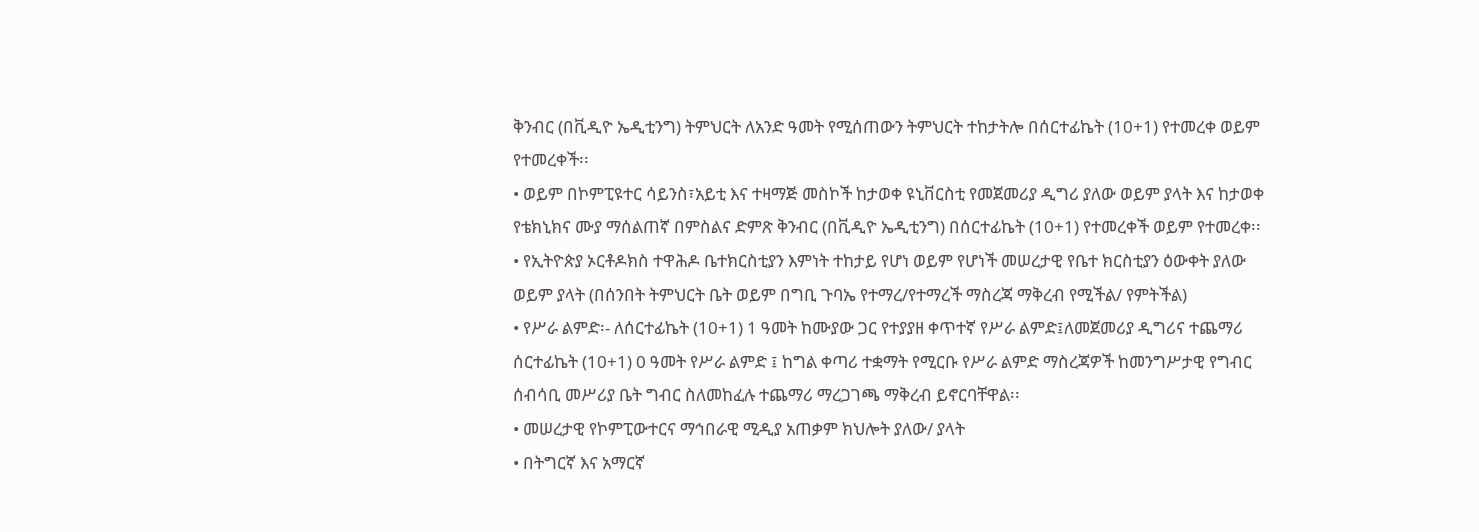ቅንብር (በቪዲዮ ኤዲቲንግ) ትምህርት ለአንድ ዓመት የሚሰጠውን ትምህርት ተከታትሎ በሰርተፊኬት (10+1) የተመረቀ ወይም የተመረቀች፡፡
• ወይም በኮምፒዩተር ሳይንስ፣አይቲ እና ተዛማጅ መስኮች ከታወቀ ዩኒቨርስቲ የመጀመሪያ ዲግሪ ያለው ወይም ያላት እና ከታወቀ የቴክኒክና ሙያ ማሰልጠኛ በምስልና ድምጽ ቅንብር (በቪዲዮ ኤዲቲንግ) በሰርተፊኬት (10+1) የተመረቀች ወይም የተመረቀ፡፡
• የኢትዮጵያ ኦርቶዶክስ ተዋሕዶ ቤተክርስቲያን እምነት ተከታይ የሆነ ወይም የሆነች መሠረታዊ የቤተ ክርስቲያን ዕውቀት ያለው ወይም ያላት (በሰንበት ትምህርት ቤት ወይም በግቢ ጉባኤ የተማረ/የተማረች ማስረጃ ማቅረብ የሚችል/ የምትችል)
• የሥራ ልምድ፡- ለሰርተፊኬት (10+1) 1 ዓመት ከሙያው ጋር የተያያዘ ቀጥተኛ የሥራ ልምድ፤ለመጀመሪያ ዲግሪና ተጨማሪ ሰርተፊኬት (10+1) 0 ዓመት የሥራ ልምድ ፤ ከግል ቀጣሪ ተቋማት የሚርቡ የሥራ ልምድ ማስረጃዎች ከመንግሥታዊ የግብር ሰብሳቢ መሥሪያ ቤት ግብር ስለመከፈሉ ተጨማሪ ማረጋገጫ ማቅረብ ይኖርባቸዋል፡፡
• መሠረታዊ የኮምፒውተርና ማኅበራዊ ሚዲያ አጠቃም ክህሎት ያለው/ ያላት
• በትግርኛ እና አማርኛ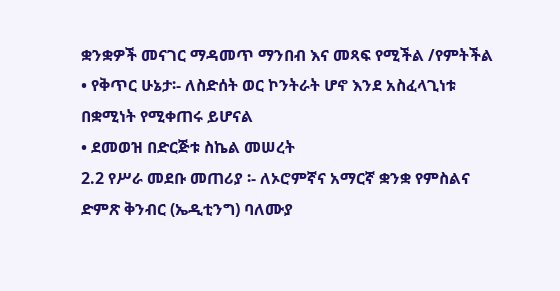ቋንቋዎች መናገር ማዳመጥ ማንበብ እና መጻፍ የሚችል /የምትችል
• የቅጥር ሁኔታ፡- ለስድሰት ወር ኮንትራት ሆኖ እንደ አስፈላጊነቱ በቋሚነት የሚቀጠሩ ይሆናል
• ደመወዝ በድርጅቱ ስኬል መሠረት
2.2 የሥራ መደቡ መጠሪያ ፡- ለኦሮምኛና አማርኛ ቋንቋ የምስልና ድምጽ ቅንብር (ኤዲቲንግ) ባለሙያ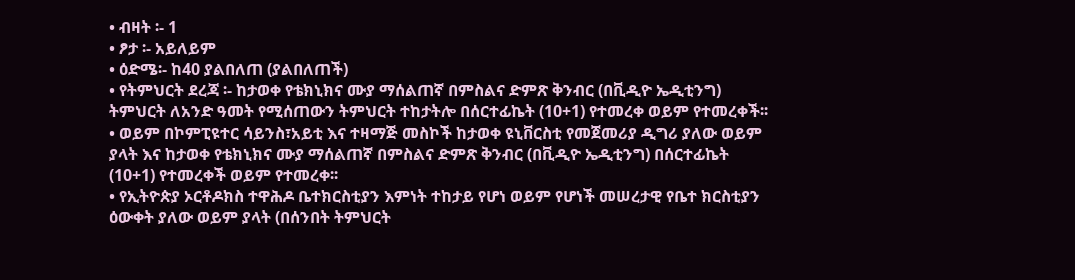• ብዛት ፡- 1
• ፆታ ፡- አይለይም
• ዕድሜ፡- ከ40 ያልበለጠ (ያልበለጠች)
• የትምህርት ደረጃ ፡- ከታወቀ የቴክኒክና ሙያ ማሰልጠኛ በምስልና ድምጽ ቅንብር (በቪዲዮ ኤዲቲንግ) ትምህርት ለአንድ ዓመት የሚሰጠውን ትምህርት ተከታትሎ በሰርተፊኬት (10+1) የተመረቀ ወይም የተመረቀች፡፡
• ወይም በኮምፒዩተር ሳይንስ፣አይቲ እና ተዛማጅ መስኮች ከታወቀ ዩኒቨርስቲ የመጀመሪያ ዲግሪ ያለው ወይም ያላት እና ከታወቀ የቴክኒክና ሙያ ማሰልጠኛ በምስልና ድምጽ ቅንብር (በቪዲዮ ኤዲቲንግ) በሰርተፊኬት (10+1) የተመረቀች ወይም የተመረቀ፡፡
• የኢትዮጵያ ኦርቶዶክስ ተዋሕዶ ቤተክርስቲያን እምነት ተከታይ የሆነ ወይም የሆነች መሠረታዊ የቤተ ክርስቲያን ዕውቀት ያለው ወይም ያላት (በሰንበት ትምህርት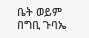ቤት ወይም በግቢ ጉባኤ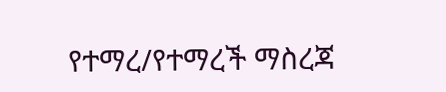የተማረ/የተማረች ማስረጃ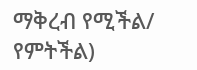ማቅረብ የሚችል/ የምትችል)